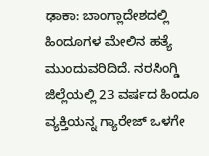ಢಾಕಾ: ಬಾಂಗ್ಲಾದೇಶದಲ್ಲಿ ಹಿಂದೂಗಳ ಮೇಲಿನ ಹತ್ಯೆ ಮುಂದುವರಿದಿದೆ. ನರಸಿಂಗ್ಡಿ ಜಿಲ್ಲೆಯಲ್ಲಿ 23 ವರ್ಷದ ಹಿಂದೂ ವ್ಯಕ್ತಿಯನ್ನ ಗ್ಯಾರೇಜ್ ಒಳಗೇ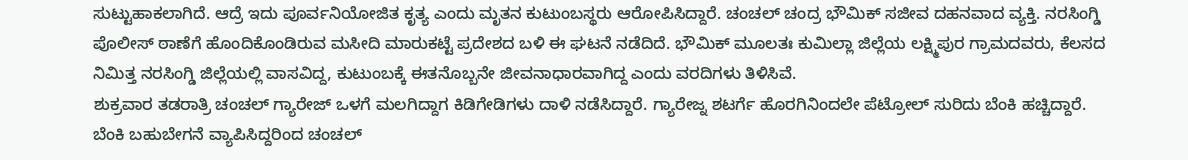ಸುಟ್ಟುಹಾಕಲಾಗಿದೆ. ಆದ್ರೆ ಇದು ಪೂರ್ವನಿಯೋಜಿತ ಕೃತ್ಯ ಎಂದು ಮೃತನ ಕುಟುಂಬಸ್ಥರು ಆರೋಪಿಸಿದ್ದಾರೆ. ಚಂಚಲ್ ಚಂದ್ರ ಭೌಮಿಕ್ ಸಜೀವ ದಹನವಾದ ವ್ಯಕ್ತಿ. ನರಸಿಂಗ್ಡಿ ಪೊಲೀಸ್ ಠಾಣೆಗೆ ಹೊಂದಿಕೊಂಡಿರುವ ಮಸೀದಿ ಮಾರುಕಟ್ಟೆ ಪ್ರದೇಶದ ಬಳಿ ಈ ಘಟನೆ ನಡೆದಿದೆ. ಭೌಮಿಕ್ ಮೂಲತಃ ಕುಮಿಲ್ಲಾ ಜಿಲ್ಲೆಯ ಲಕ್ಷ್ಮಿಪುರ ಗ್ರಾಮದವರು, ಕೆಲಸದ ನಿಮಿತ್ತ ನರಸಿಂಗ್ಡಿ ಜಿಲ್ಲೆಯಲ್ಲಿ ವಾಸವಿದ್ದ, ಕುಟುಂಬಕ್ಕೆ ಈತನೊಬ್ಬನೇ ಜೀವನಾಧಾರವಾಗಿದ್ದ ಎಂದು ವರದಿಗಳು ತಿಳಿಸಿವೆ.
ಶುಕ್ರವಾರ ತಡರಾತ್ರಿ ಚಂಚಲ್ ಗ್ಯಾರೇಜ್ ಒಳಗೆ ಮಲಗಿದ್ದಾಗ ಕಿಡಿಗೇಡಿಗಳು ದಾಳಿ ನಡೆಸಿದ್ದಾರೆ. ಗ್ಯಾರೇಜ್ನ ಶಟರ್ಗೆ ಹೊರಗಿನಿಂದಲೇ ಪೆಟ್ರೋಲ್ ಸುರಿದು ಬೆಂಕಿ ಹಚ್ಚಿದ್ದಾರೆ. ಬೆಂಕಿ ಬಹುಬೇಗನೆ ವ್ಯಾಪಿಸಿದ್ದರಿಂದ ಚಂಚಲ್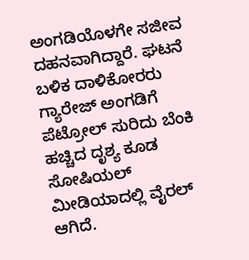ಅಂಗಡಿಯೊಳಗೇ ಸಜೀವ ದಹನವಾಗಿದ್ದಾರೆ. ಘಟನೆ ಬಳಿಕ ದಾಳಿಕೋರರು ಗ್ಯಾರೇಜ್ ಅಂಗಡಿಗೆ ಪೆಟ್ರೋಲ್ ಸುರಿದು ಬೆಂಕಿ ಹಚ್ಚಿದ ದೃಶ್ಯ ಕೂಡ ಸೋಷಿಯಲ್ ಮೀಡಿಯಾದಲ್ಲಿ ವೈರಲ್ ಆಗಿದೆ.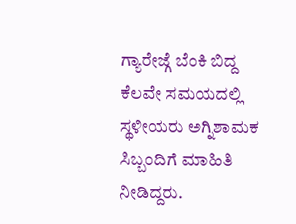ಗ್ಯಾರೇಜ್ಗೆ ಬೆಂಕಿ ಬಿದ್ದ ಕೆಲವೇ ಸಮಯದಲ್ಲಿ ಸ್ಥಳೀಯರು ಅಗ್ನಿಶಾಮಕ ಸಿಬ್ಬಂದಿಗೆ ಮಾಹಿತಿ ನೀಡಿದ್ದರು.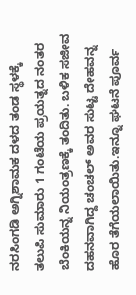ನರಸಿಂಗಡಿ ಅಗ್ನಿಶಾಮಕ ದಳದ ತಂಡ ಸ್ಥಳಕ್ಕೆ ತಲುಪಿ ಸುಮಾರು 1 ಗಂಟೆಯ ಪ್ರಯತ್ನದ ನಂತರ ಬೆಂಕಿಯನ್ನ ನಿಯಂತ್ರಣಕ್ಕೆ ತಂದಿತು. ಬಳಿಕ ಸಜೀವ ದಹನವಾಗಿದ್ದ ಚಂಚಲ್ ಅವರ ಸುಟ್ಟ ದೇಹವನ್ನ ಹೊರ ತೆಗೆಯಲಾಯಿತು.ಇನ್ನೂ ಘಟನೆ ಪೂರ್ವ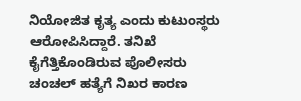ನಿಯೋಜಿತ ಕೃತ್ಯ ಎಂದು ಕುಟುಂಸ್ಥರು ಆರೋಪಿಸಿದ್ದಾರೆ. ತನಿಖೆ ಕೈಗೆತ್ತಿಕೊಂಡಿರುವ ಪೊಲೀಸರು ಚಂಚಲ್ ಹತ್ಯೆಗೆ ನಿಖರ ಕಾರಣ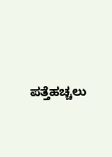ಪತ್ತೆಹಚ್ಚಲು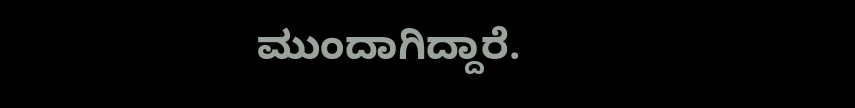ಮುಂದಾಗಿದ್ದಾರೆ.